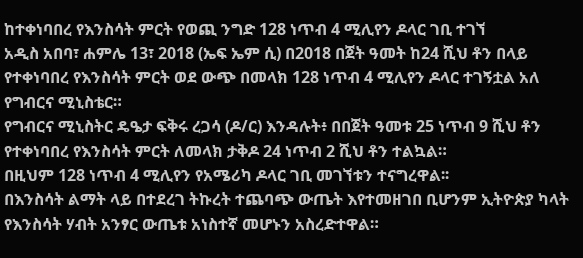ከተቀነባበረ የእንስሳት ምርት የወጪ ንግድ 128 ነጥብ 4 ሚሊየን ዶላር ገቢ ተገኘ
አዲስ አበባ፣ ሐምሌ 13፣ 2018 (ኤፍ ኤም ሲ) በ2018 በጀት ዓመት ከ24 ሺህ ቶን በላይ የተቀነባበረ የእንስሳት ምርት ወደ ውጭ በመላክ 128 ነጥብ 4 ሚሊየን ዶላር ተገኝቷል አለ የግብርና ሚኒስቴር።
የግብርና ሚኒስትር ዴዔታ ፍቅሩ ረጋሳ (ዶ/ር) እንዳሉት፥ በበጀት ዓመቱ 25 ነጥብ 9 ሺህ ቶን የተቀነባበረ የእንስሳት ምርት ለመላክ ታቅዶ 24 ነጥብ 2 ሺህ ቶን ተልኳል።
በዚህም 128 ነጥብ 4 ሚሊየን የአሜሪካ ዶላር ገቢ መገኘቱን ተናግረዋል፡፡
በእንስሳት ልማት ላይ በተደረገ ትኩረት ተጨባጭ ውጤት እየተመዘገበ ቢሆንም ኢትዮጵያ ካላት የእንስሳት ሃብት አንፃር ውጤቱ አነስተኛ መሆኑን አስረድተዋል።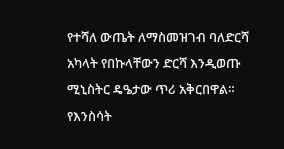የተሻለ ውጤት ለማስመዝገብ ባለድርሻ አካላት የበኩላቸውን ድርሻ እንዲወጡ ሚኒስትር ዴዔታው ጥሪ አቅርበዋል።
የእንስሳት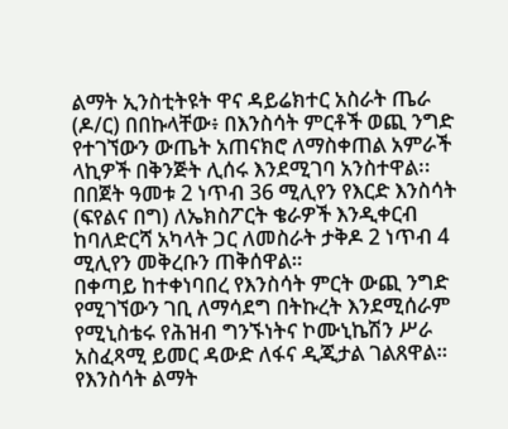ልማት ኢንስቲትዩት ዋና ዳይሬክተር አስራት ጤራ (ዶ/ር) በበኩላቸው፥ በእንስሳት ምርቶች ወጪ ንግድ የተገኘውን ውጤት አጠናክሮ ለማስቀጠል አምራች ላኪዎች በቅንጅት ሊሰሩ እንደሚገባ አንስተዋል፡፡
በበጀት ዓመቱ 2 ነጥብ 36 ሚሊየን የእርድ እንስሳት (ፍየልና በግ) ለኤክስፖርት ቄራዎች እንዲቀርብ ከባለድርሻ አካላት ጋር ለመስራት ታቅዶ 2 ነጥብ 4 ሚሊየን መቅረቡን ጠቅሰዋል።
በቀጣይ ከተቀነባበረ የእንስሳት ምርት ውጪ ንግድ የሚገኘውን ገቢ ለማሳደግ በትኩረት እንደሚሰራም የሚኒስቴሩ የሕዝብ ግንኙነትና ኮሙኒኬሽን ሥራ አስፈጻሚ ይመር ዳውድ ለፋና ዲጂታል ገልጸዋል።
የእንስሳት ልማት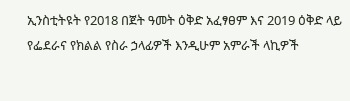ኢንስቲትዩት የ2018 በጀት ዓመት ዕቅድ አፈፃፀም እና 2019 ዕቅድ ላይ የፌደራና የክልል የስራ ኃላፊዎች እንዲሁም አምራች ላኪዎች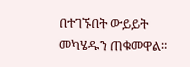በተገኙበት ውይይት መካሄዱን ጠቁመዋል።